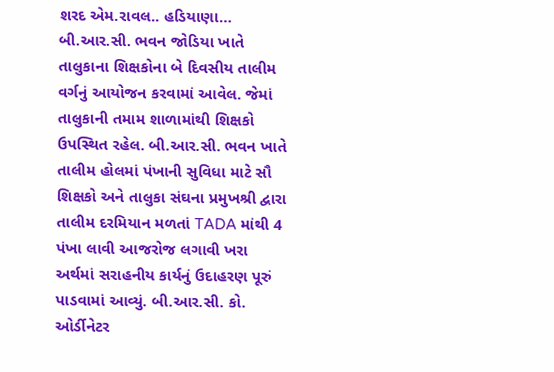શરદ એમ.રાવલ.. હડિયાણા…
બી.આર.સી. ભવન જોડિયા ખાતે તાલુકાના શિક્ષકોના બે દિવસીય તાલીમ વર્ગનું આયોજન કરવામાં આવેલ. જેમાં તાલુકાની તમામ શાળામાંથી શિક્ષકો ઉપસ્થિત રહેલ. બી.આર.સી. ભવન ખાતે તાલીમ હોલમાં પંખાની સુવિધા માટે સૌ શિક્ષકો અને તાલુકા સંઘના પ્રમુખશ્રી દ્વારા તાલીમ દરમિયાન મળતાં TADA માંથી 4 પંખા લાવી આજરોજ લગાવી ખરા અર્થમાં સરાહનીય કાર્યનું ઉદાહરણ પૂરું પાડવામાં આવ્યું. બી.આર.સી. કો. ઓર્ડીનેટર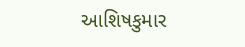આશિષકુમાર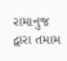રામાનુજ દ્વારા તમામ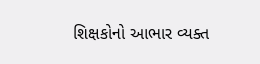શિક્ષકોનો આભાર વ્યક્ત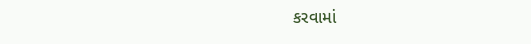કરવામાં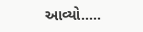આવ્યો…..